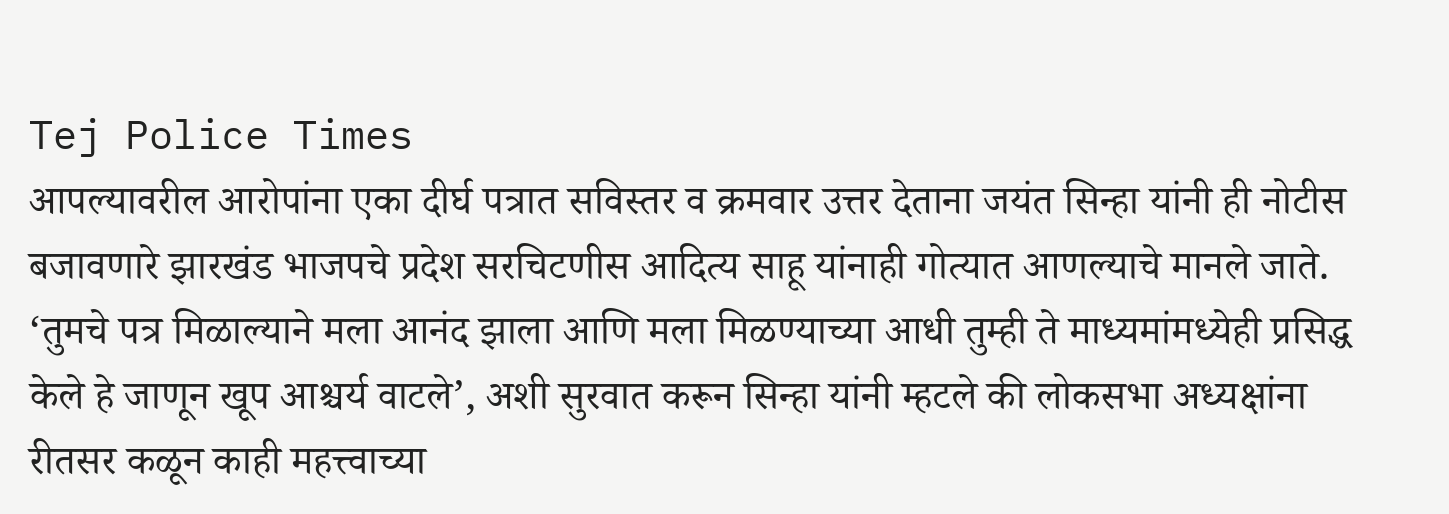Tej Police Times
आपल्यावरील आरोपांना एका दीर्घ पत्रात सविस्तर व क्रमवार उत्तर देताना जयंत सिन्हा यांनी ही नोटीस बजावणारे झारखंड भाजपचे प्रदेश सरचिटणीस आदित्य साहू यांनाही गोत्यात आणल्याचे मानले जाते. ‘तुमचे पत्र मिळाल्याने मला आनंद झाला आणि मला मिळण्याच्या आधी तुम्ही ते माध्यमांमध्येही प्रसिद्ध केले हे जाणून खूप आश्चर्य वाटले’, अशी सुरवात करून सिन्हा यांनी म्हटले की लोकसभा अध्यक्षांना रीतसर कळून काही महत्त्वाच्या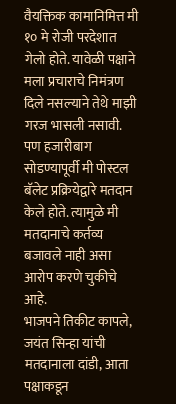वैयक्तिक कामानिमित्त मी १० मे रोजी परदेशात गेलो होते. यावेळी पक्षाने मला प्रचाराचे निमंत्रण दिले नसल्याने तेथे माझी गरज भासली नसावी. पण हजारीबाग सोडण्यापूर्वी मी पोस्टल बॅलेट प्रक्रियेद्वारे मतदान केले होते. त्यामुळे मी मतदानाचे कर्तव्य बजावले नाही असा आरोप करणे चुकीचे आहे.
भाजपने तिकीट कापले, जयंत सिन्हा यांची मतदानाला दांडी, आता पक्षाकडून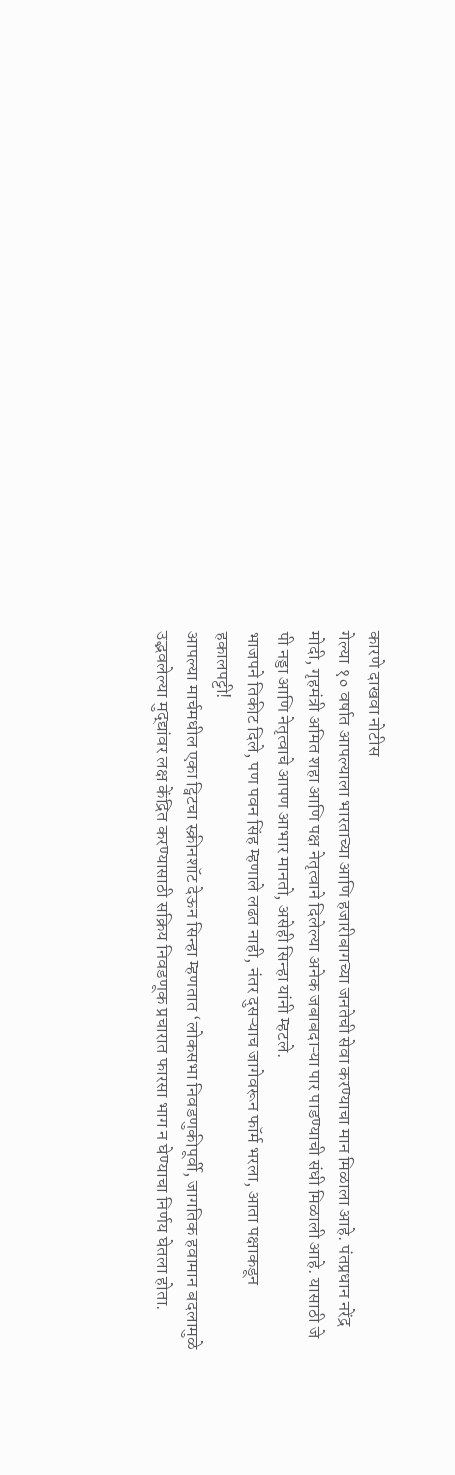कारणे दाखवा नोटीस
गेल्या १० वर्षात आपल्याला भारताच्या आणि हजारीबागच्या जनतेची सेवा करण्याचा मान मिळाला आहे. पंतप्रधान नरेंद्र मोदी, गृहमंत्री अमित शहा आणि पक्ष नेतृत्वाने दिलेल्या अनेक जबाबदाऱ्या पार पाडण्याची संधी मिळाली आहे. यासाठी जे पी नड्डा आणि नेतृत्वाचे आपण आभार मानतो, असेही सिन्हा यांनी म्हटले.
भाजपने तिकीट दिले, पण पवन सिंह म्हणाले लढत नाही, नंतर दुसऱ्याच जागेवरून फॉर्म भरला, आता पक्षाकडून हकालपट्टी!
आपल्या मार्चमधील एका ट्विटचा स्क्रीनशॉट देऊन सिन्हा म्हणतात ‘लोकसभा निवडणुकीपूर्वी, जागतिक हवामान बदलामुळे उद्भवलेल्या मुद्द्यांवर लक्ष केंद्रित करण्यासाठी सक्रिय निवडणूक प्रचारात फारसा भाग न घेण्याचा निर्णय घेतला होता.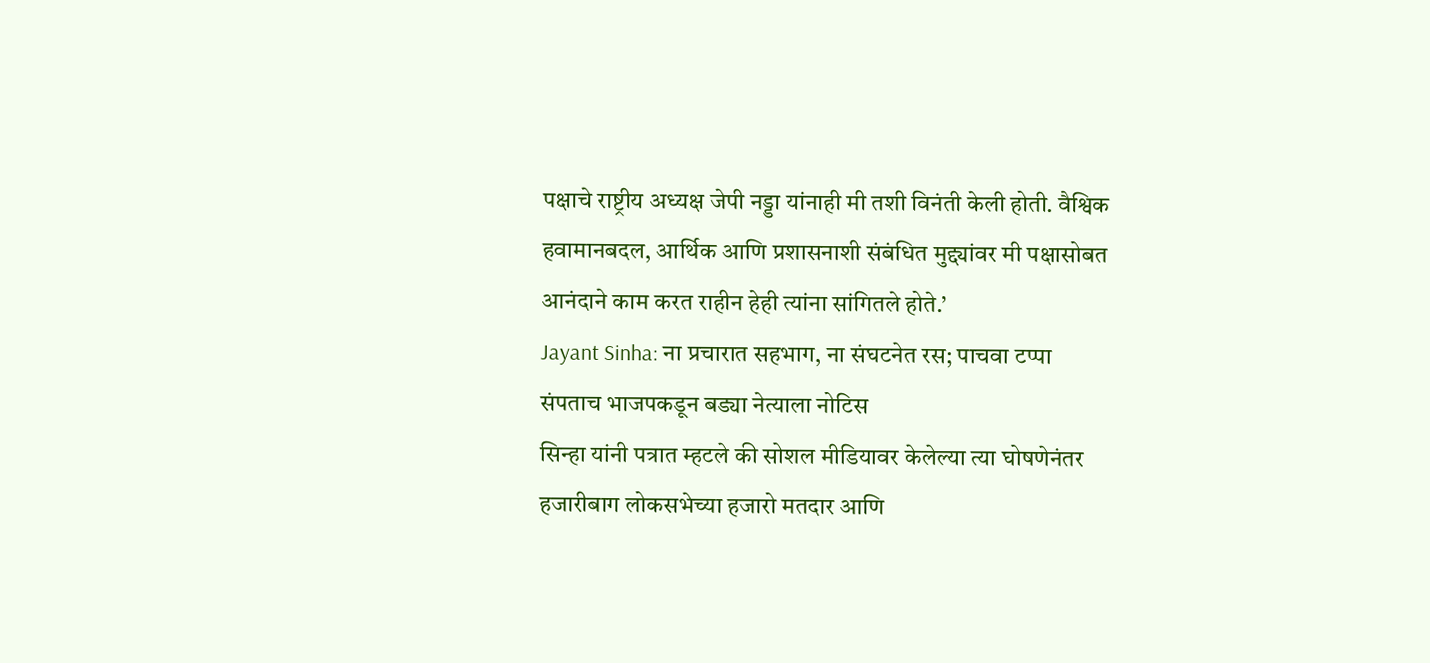पक्षाचे राष्ट्रीय अध्यक्ष जेपी नड्डा यांनाही मी तशी विनंती केली होती. वैश्विक हवामानबदल, आर्थिक आणि प्रशासनाशी संबंधित मुद्द्यांवर मी पक्षासोबत आनंदाने काम करत राहीन हेही त्यांना सांगितले होते.’
Jayant Sinha: ना प्रचारात सहभाग, ना संघटनेत रस; पाचवा टप्पा संपताच भाजपकडून बड्या नेत्याला नोटिस
सिन्हा यांनी पत्रात म्हटले की सोशल मीडियावर केलेल्या त्या घोषणेनंतर हजारीबाग लोकसभेच्या हजारो मतदार आणि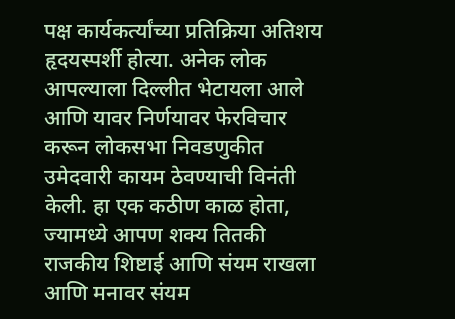पक्ष कार्यकर्त्यांच्या प्रतिक्रिया अतिशय हृदयस्पर्शी होत्या. अनेक लोक आपल्याला दिल्लीत भेटायला आले आणि यावर निर्णयावर फेरविचार करून लोकसभा निवडणुकीत उमेदवारी कायम ठेवण्याची विनंती केली. हा एक कठीण काळ होता, ज्यामध्ये आपण शक्य तितकी राजकीय शिष्टाई आणि संयम राखला आणि मनावर संयम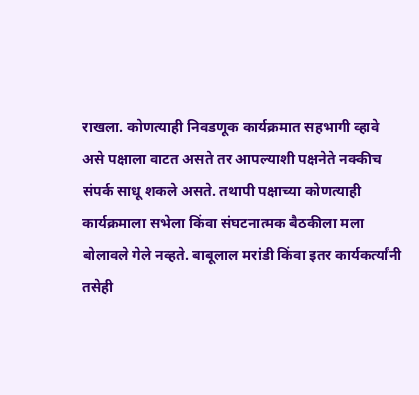राखला. कोणत्याही निवडणूक कार्यक्रमात सहभागी व्हावे असे पक्षाला वाटत असते तर आपल्याशी पक्षनेते नक्कीच संपर्क साधू शकले असते. तथापी पक्षाच्या कोणत्याही कार्यक्रमाला सभेला किंवा संघटनात्मक बैठकीला मला बोलावले गेले नव्हते. बाबूलाल मरांडी किंवा इतर कार्यकर्त्यांनी तसेही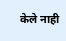केले नाही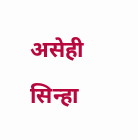असेही सिन्हा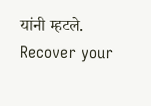यांनी म्हटले.
Recover your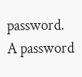password.
A password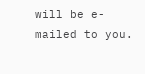will be e-mailed to you.